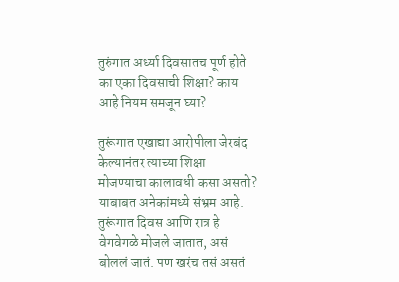तुरुंगात अर्ध्या दिवसातच पूर्ण होते का एका दिवसाची शिक्षा? काय आहे नियम समजून घ्या?

तुरूंगात एखाद्या आरोपीला जेरबंद केल्यानंतर त्याच्या शिक्षा मोजण्याचा कालावधी कसा असतो? याबाबत अनेकांमध्ये संभ्रम आहे. तुरूंगात दिवस आणि रात्र हे वेगवेगळे मोजले जातात, असं बोललं जातं. पण खरंच तसं असतं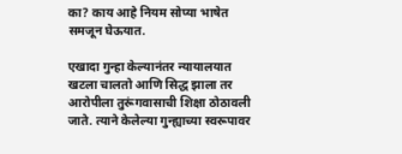का? काय आहे नियम सोप्या भाषेत समजून घेऊयात.

एखादा गुन्हा केल्यानंतर न्यायालयात खटला चालतो आणि सिद्ध झाला तर आरोपीला तुरूंगवासाची शिक्षा ठोठावली जाते. त्याने केलेल्या गुन्ह्याच्या स्वरूपावर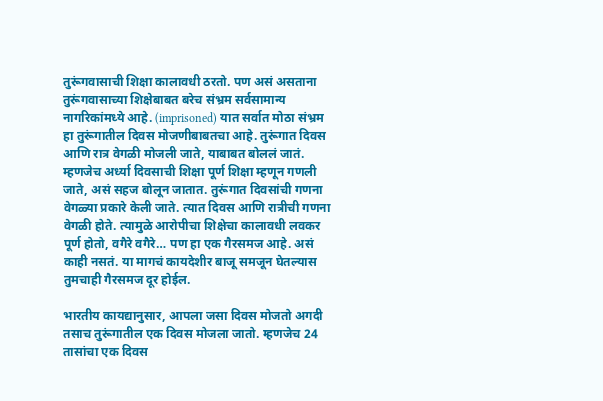तुरूंगवासाची शिक्षा कालावधी ठरतो. पण असं असताना तुरूंगवासाच्या शिक्षेबाबत बरेच संभ्रम सर्वसामान्य नागरिकांमध्ये आहे. (imprisoned) यात सर्वात मोठा संभ्रम हा तुरूंगातील दिवस मोजणीबाबतचा आहे. तुरूंगात दिवस आणि रात्र वेगळी मोजली जाते, याबाबत बोललं जातं. म्हणजेच अर्ध्या दिवसाची शिक्षा पूर्ण शिक्षा म्हणून गणली जाते, असं सहज बोलून जातात. तुरूंगात दिवसांची गणना वेगळ्या प्रकारे केली जाते. त्यात दिवस आणि रात्रीची गणना वेगळी होते. त्यामुळे आरोपीचा शिक्षेचा कालावधी लवकर पूर्ण होतो, वगैरे वगैरे… पण हा एक गैरसमज आहे. असं काही नसतं. या मागचं कायदेशीर बाजू समजून घेतल्यास तुमचाही गैरसमज दूर होईल.

भारतीय कायद्यानुसार, आपला जसा दिवस मोजतो अगदी तसाच तुरूंगातील एक दिवस मोजला जातो. म्हणजेच 24 तासांचा एक दिवस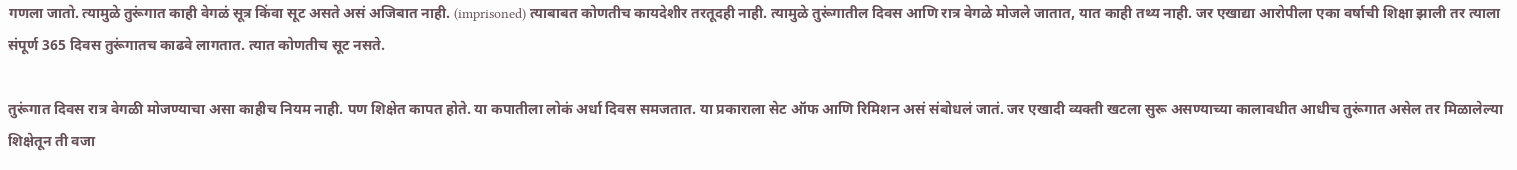गणला जातो. त्यामुळे तुरूंगात काही वेगळं सूत्र किंवा सूट असते असं अजिबात नाही. (imprisoned) त्याबाबत कोणतीच कायदेशीर तरतूदही नाही. त्यामुळे तुरूंगातील दिवस आणि रात्र वेगळे मोजले जातात, यात काही तथ्य नाही. जर एखाद्या आरोपीला एका वर्षाची शिक्षा झाली तर त्याला संपूर्ण 365 दिवस तुरूंगातच काढवे लागतात. त्यात कोणतीच सूट नसते.

तुरूंगात दिवस रात्र वेगळी मोजण्याचा असा काहीच नियम नाही. पण शिक्षेत कापत होते. या कपातीला लोकं अर्धा दिवस समजतात. या प्रकाराला सेट ऑफ आणि रिमिशन असं संबोधलं जातं. जर एखादी व्यक्ती खटला सुरू असण्याच्या कालावधीत आधीच तुरूंगात असेल तर मिळालेल्या शिक्षेतून ती वजा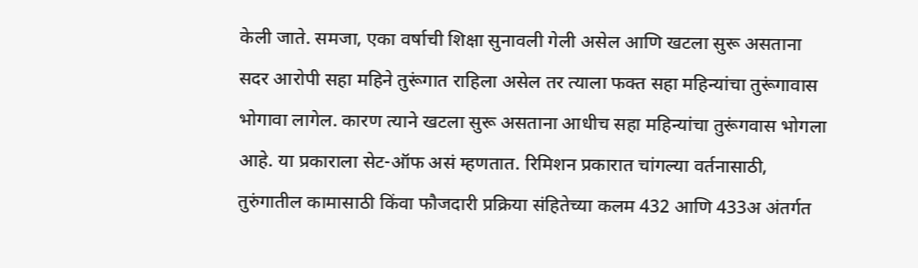केली जाते. समजा, एका वर्षाची शिक्षा सुनावली गेली असेल आणि खटला सुरू असताना सदर आरोपी सहा महिने तुरूंगात राहिला असेल तर त्याला फक्त सहा महिन्यांचा तुरूंगावास भोगावा लागेल. कारण त्याने खटला सुरू असताना आधीच सहा महिन्यांचा तुरूंगवास भोगला आहे. या प्रकाराला सेट-ऑफ असं म्हणतात. रिमिशन प्रकारात चांगल्या वर्तनासाठी, तुरुंगातील कामासाठी किंवा फौजदारी प्रक्रिया संहितेच्या कलम 432 आणि 433अ अंतर्गत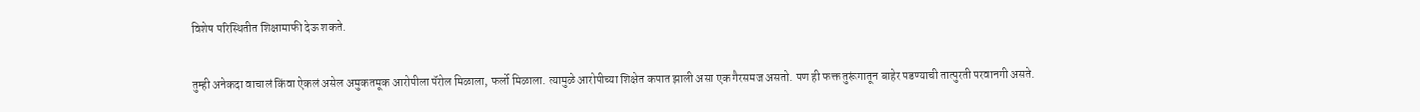विशेष परिस्थितीत शिक्षामाफी देऊ शकते.

तुम्ही अनेकदा वाचालं किंवा ऐकलं असेल अमुकतमूक आरोपीला पॅरोल मिळाला, फर्लो मिळाला. त्यामुळे आरोपीच्या शिक्षेत कपात झाली असा एक गैरसमज असतो. पण ही फक्त तुरूंगातून बाहेर पडण्याची तात्पुरती परवानगी असते.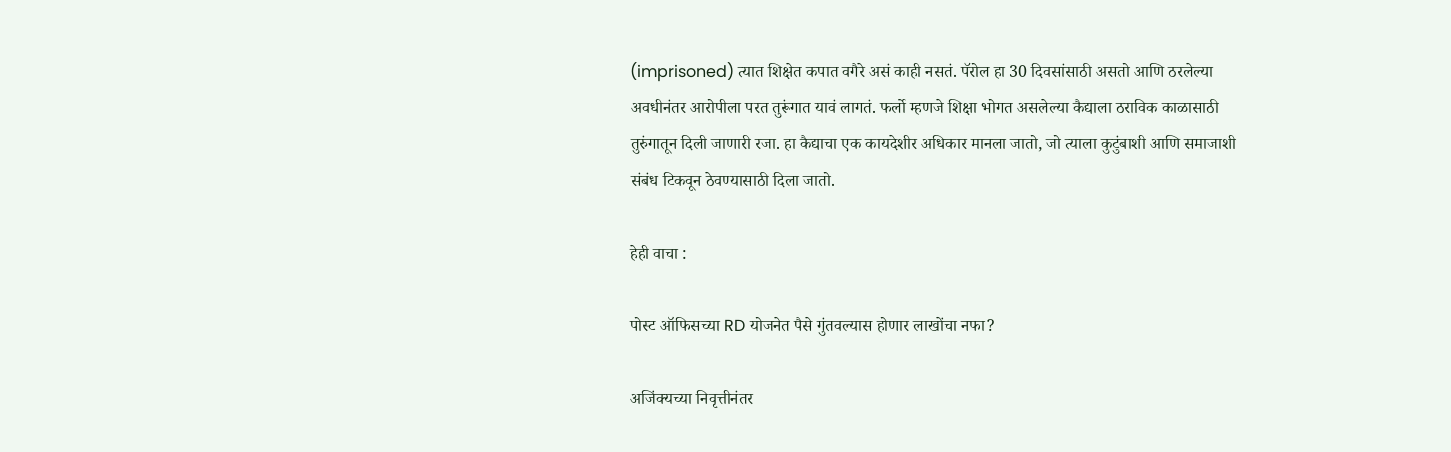(imprisoned) त्यात शिक्षेत कपात वगैरे असं काही नसतं. पॅरोल हा 30 दिवसांसाठी असतो आणि ठरलेल्या अवधीनंतर आरोपीला परत तुरूंगात यावं लागतं. फर्लो म्हणजे शिक्षा भोगत असलेल्या कैद्याला ठराविक काळासाठी तुरुंगातून दिली जाणारी रजा. हा कैद्याचा एक कायदेशीर अधिकार मानला जातो, जो त्याला कुटुंबाशी आणि समाजाशी संबंध टिकवून ठेवण्यासाठी दिला जातो.

हेही वाचा :

पोस्ट ऑफिसच्या RD योजनेत पैसे गुंतवल्यास होणार लाखोंचा नफा?

अजिंक्यच्या निवृत्तीनंतर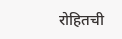रोहितची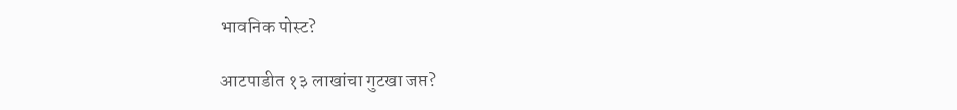भावनिक पोस्ट?

आटपाडीत १३ लाखांचा गुटखा जप्त?